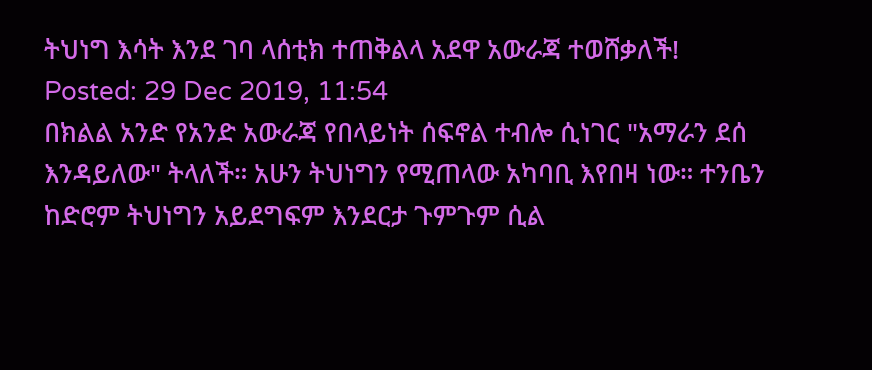ትህነግ እሳት እንደ ገባ ላሰቲክ ተጠቅልላ አደዋ አውራጃ ተወሸቃለች!
Posted: 29 Dec 2019, 11:54
በክልል አንድ የአንድ አውራጃ የበላይነት ሰፍኖል ተብሎ ሲነገር "አማራን ደሰ እንዳይለው" ትላለች። አሁን ትህነግን የሚጠላው አካባቢ እየበዛ ነው። ተንቤን ከድሮም ትህነግን አይደግፍም እንደርታ ጉምጉም ሲል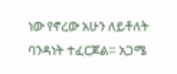ነው የኖረው አሁን ለይቶለት ባንዳነት ተፈርጆል። አጋሜ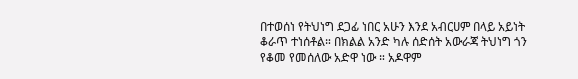በተወሰነ የትህነግ ደጋፊ ነበር አሁን እንደ አብርሀም በላይ አይነት ቆራጥ ተነሰቶል። በክልል አንድ ካሉ ሰድሰት አውራጃ ትህነግ ጎን የቆመ የመሰለው አድዋ ነው ። አዶዋም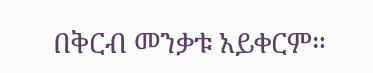በቅርብ መንቃቱ አይቀርም።